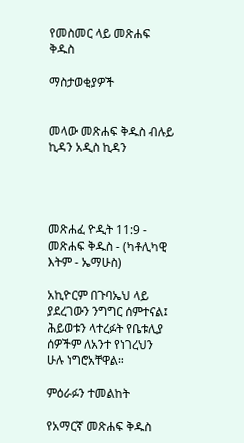የመስመር ላይ መጽሐፍ ቅዱስ

ማስታወቂያዎች


መላው መጽሐፍ ቅዱስ ብሉይ ኪዳን አዲስ ኪዳን




መጽሐፈ ዮዲት 11:9 - መጽሐፍ ቅዱስ - (ካቶሊካዊ እትም - ኤማሁስ)

አኪዮርም በጉባኤህ ላይ ያደረገውን ንግግር ሰምተናል፤ ሕይወቱን ላተረፉት የቤቱሊያ ሰዎችም ለአንተ የነገረህን ሁሉ ነግሮአቸዋል።

ምዕራፉን ተመልከት

የአማርኛ መጽሐፍ ቅዱስ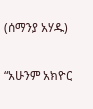(ሰማንያ አሃዱ)

“አሁንም አክዮር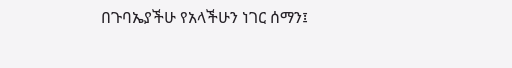በጉባኤያችሁ የአላችሁን ነገር ሰማን፤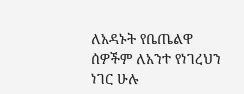ለአዳኑት የቤጤልዋ ሰዎችም ለአንተ የነገረህን ነገር ሁሉ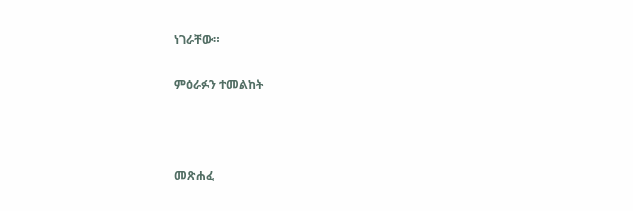ነገራቸው።

ምዕራፉን ተመልከት



መጽሐፈ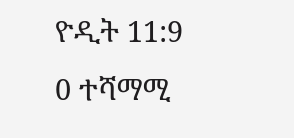ዮዲት 11:9
0 ተሻማሚ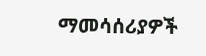ማመሳሰሪያዎች